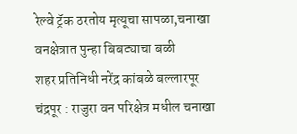रेल्वे ट्रॅक ठरतोय मृत्यूचा सापळा,चनाखा वनक्षेत्रात पुन्हा बिबट्याचा बळी
शहर प्रतिनिधी नरेंद्र कांबळे बल्लारपूर
चंद्रपूर : राजुरा वन परिक्षेत्र मधील चनाखा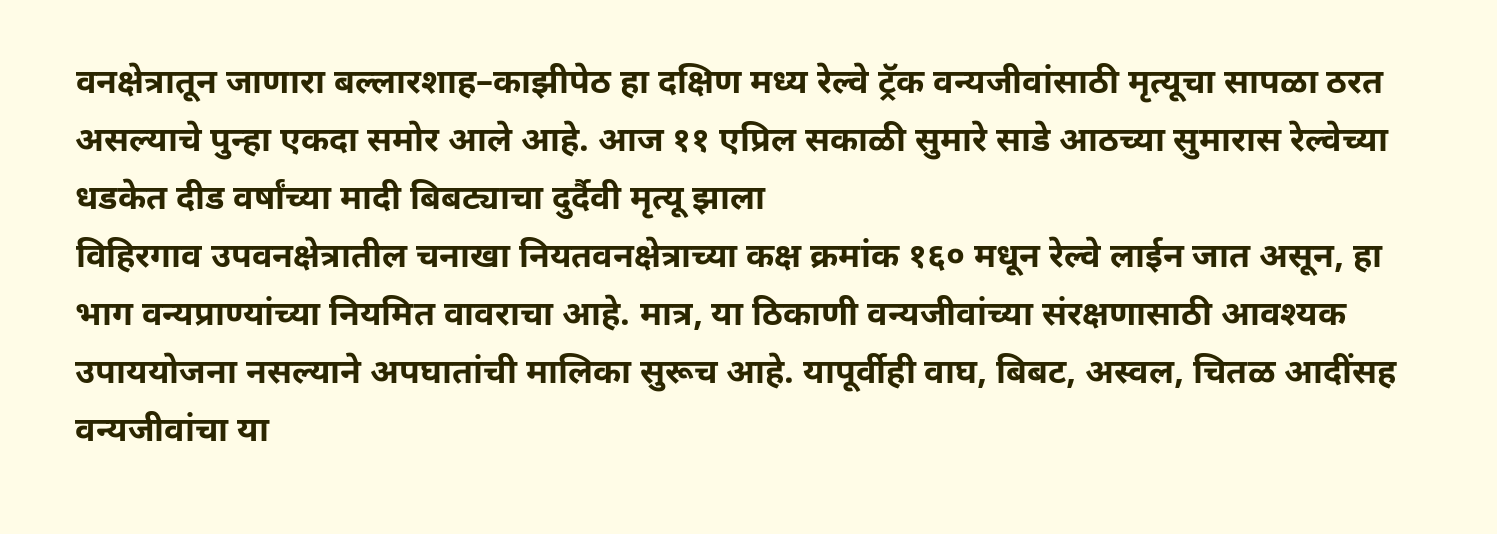वनक्षेत्रातून जाणारा बल्लारशाह–काझीपेठ हा दक्षिण मध्य रेल्वे ट्रॅक वन्यजीवांसाठी मृत्यूचा सापळा ठरत असल्याचे पुन्हा एकदा समोर आले आहे. आज ११ एप्रिल सकाळी सुमारे साडे आठच्या सुमारास रेल्वेच्या धडकेत दीड वर्षांच्या मादी बिबट्याचा दुर्दैवी मृत्यू झाला
विहिरगाव उपवनक्षेत्रातील चनाखा नियतवनक्षेत्राच्या कक्ष क्रमांक १६० मधून रेल्वे लाईन जात असून, हा भाग वन्यप्राण्यांच्या नियमित वावराचा आहे. मात्र, या ठिकाणी वन्यजीवांच्या संरक्षणासाठी आवश्यक उपाययोजना नसल्याने अपघातांची मालिका सुरूच आहे. यापूर्वीही वाघ, बिबट, अस्वल, चितळ आदींसह वन्यजीवांचा या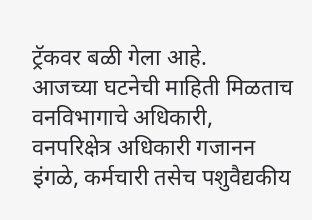ट्रॅकवर बळी गेला आहे.
आजच्या घटनेची माहिती मिळताच वनविभागाचे अधिकारी, वनपरिक्षेत्र अधिकारी गजानन इंगळे, कर्मचारी तसेच पशुवैद्यकीय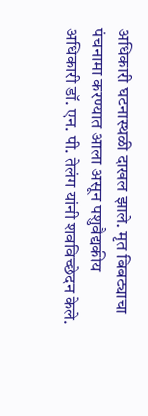अधिकारी घटनास्थळी दाखल झाले. मृत बिबट्याचा पंचनामा करण्यात आला असून पशुवैद्यकीय अधिकारी डॉ. एन. पी. तेलंग यांनी शवविच्छेदन केले.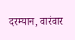दरम्यान, वारंवार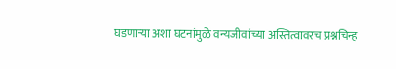घडणाऱ्या अशा घटनांमुळे वन्यजीवांच्या अस्तित्वावरच प्रश्नचिन्ह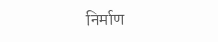निर्माण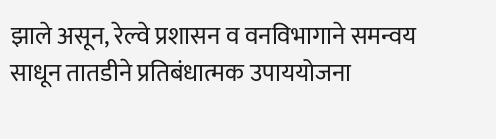झाले असून, रेल्वे प्रशासन व वनविभागाने समन्वय साधून तातडीने प्रतिबंधात्मक उपाययोजना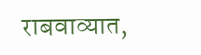राबवाव्यात,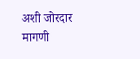अशी जोरदार मागणी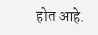होत आहे.